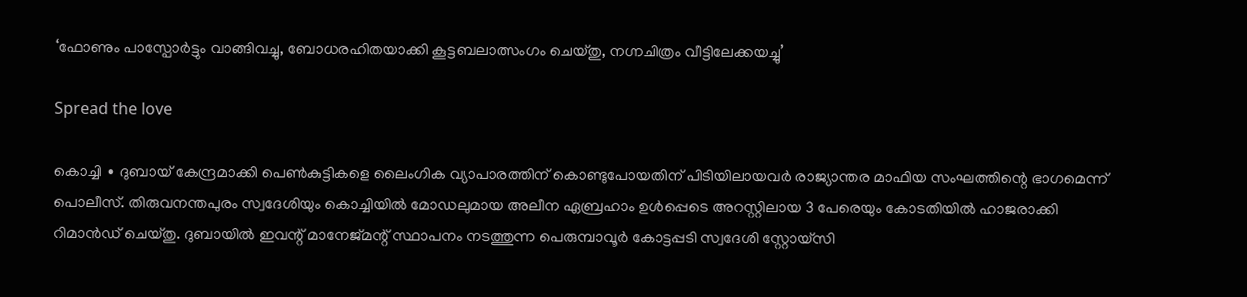‘ഫോണും പാസ്പോർട്ടും വാങ്ങിവച്ചു, ബോധരഹിതയാക്കി കൂട്ടബലാത്സംഗം ചെയ്തു, നഗ്നചിത്രം വീട്ടിലേക്കയച്ചു’

Spread the love

കൊച്ചി ∙ ദുബായ് കേന്ദ്രമാക്കി പെൺകുട്ടികളെ ലൈംഗിക വ്യാപാരത്തിന് കൊണ്ടുപോയതിന് പിടിയിലായവർ രാജ്യാന്തര മാഫിയ സംഘത്തിന്റെ ഭാഗമെന്ന് പൊലീസ്. തിരുവനന്തപുരം സ്വദേശിയും കൊച്ചിയിൽ മോഡലുമായ അലീന ഏബ്രഹാം ഉൾപ്പെടെ അറസ്റ്റിലായ 3 പേരെയും കോടതിയിൽ ഹാജരാക്കി റിമാൻഡ് ചെയ്തു. ദുബായിൽ ഇവന്റ് മാനേജ്മന്റ് സ്ഥാപനം നടത്തുന്ന പെരുമ്പാവൂർ കോട്ടപ്പടി സ്വദേശി സ്റ്റോയ്സി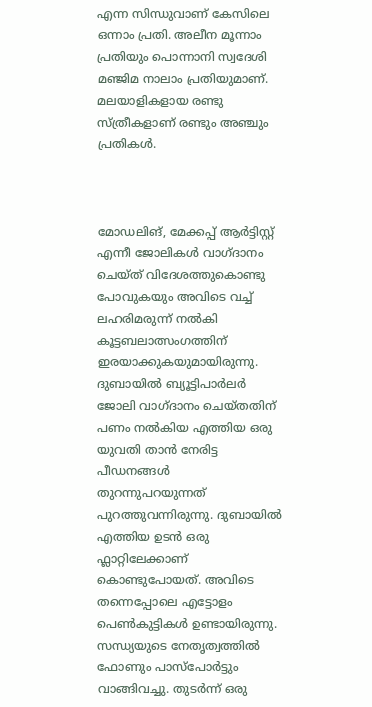എന്ന സിന്ധുവാണ് കേസിലെ ഒന്നാം പ്രതി. അലീന മൂന്നാം പ്രതിയും പൊന്നാനി സ്വദേശി മഞ്ജിമ നാലാം പ്രതിയുമാണ്. മലയാളികളായ രണ്ടു സ്ത്രീകളാണ് രണ്ടും അഞ്ചും പ്രതികൾ.



മോഡലിങ്, മേക്കപ്പ് ആർട്ടിസ്റ്റ് എന്നീ ജോലികൾ വാഗ്ദാനം ചെയ്ത് വിദേശത്തുകൊണ്ടു പോവുകയും അവിടെ വച്ച് ലഹരിമരുന്ന് നൽകി കൂട്ടബലാത്സംഗത്തിന് ഇരയാക്കുകയുമായിരുന്നു. ദുബായിൽ ബ്യൂട്ടിപാർലർ ജോലി വാഗ്ദാനം ചെയ്തതിന് പണം നൽകിയ എത്തിയ ഒരു യുവതി താൻ നേരിട്ട പീഡനങ്ങൾ തുറന്നുപറയുന്നത് പുറത്തുവന്നിരുന്നു. ദുബായിൽ എത്തിയ ഉടൻ ഒരു ഫ്ലാറ്റിലേക്കാണ് കൊണ്ടുപോയത്. അവിടെ തന്നെപ്പോലെ എട്ടോളം പെൺകുട്ടികൾ ഉണ്ടായിരുന്നു. സന്ധ്യയുടെ നേതൃത്വത്തില്‍ ഫോണും പാസ്പോർട്ടും വാങ്ങിവച്ചു. തുടർന്ന് ഒരു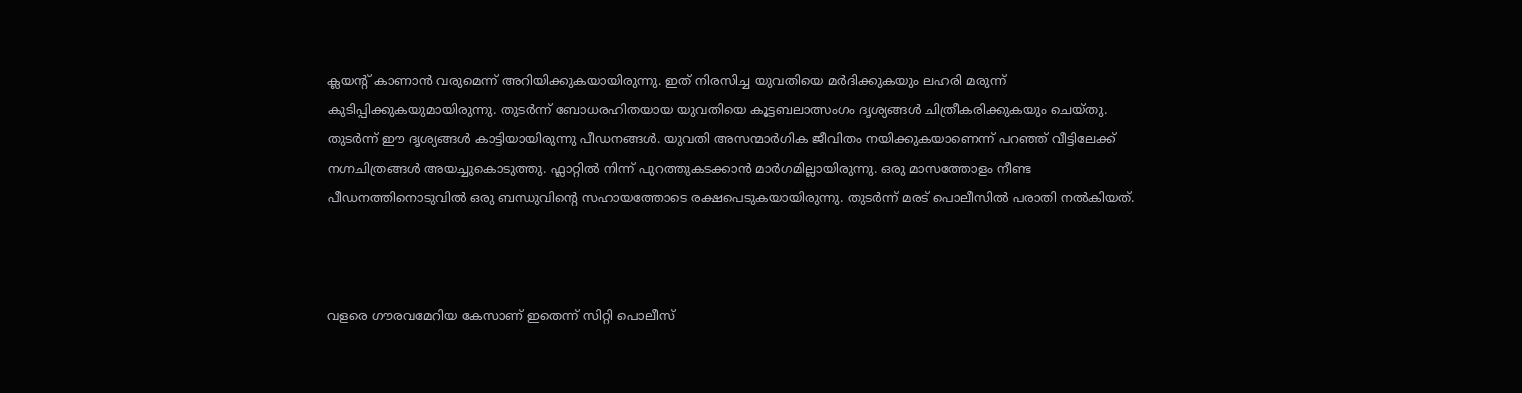ക്ലയന്റ് കാണാൻ വരുമെന്ന് അറിയിക്കുകയായിരുന്നു. ഇത് നിരസിച്ച യുവതിയെ മർദിക്കുകയും ലഹരി മരുന്ന് കുടിപ്പിക്കുകയുമായിരുന്നു. തുടർന്ന് ബോധരഹിതയായ യുവതിയെ കൂട്ടബലാത്സംഗം ദൃശ്യങ്ങൾ ചിത്രീകരിക്കുകയും ചെയ്തു. തുടർന്ന് ഈ ദൃശ്യങ്ങൾ കാട്ടിയായിരുന്നു പീഡനങ്ങൾ. യുവതി അസന്മാർഗിക ജീവിതം നയിക്കുകയാണെന്ന് പറഞ്ഞ് വീട്ടിലേക്ക് നഗ്നചിത്രങ്ങൾ അയച്ചുകൊടുത്തു. ഫ്ലാറ്റിൽ നിന്ന് പുറത്തുകടക്കാൻ മാർഗമില്ലായിരുന്നു. ഒരു മാസത്തോളം നീണ്ട പീഡനത്തിനൊടുവിൽ ഒരു ബന്ധുവിന്റെ സഹായത്തോടെ രക്ഷപെടുകയായിരുന്നു. തുടർന്ന് മരട് പൊലീസിൽ പരാതി നല്‍കിയത്.



വളരെ ഗൗരവമേറിയ കേസാണ് ഇതെന്ന് സിറ്റി പൊലീസ്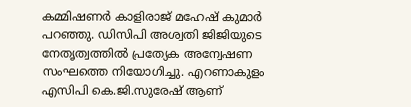കമ്മിഷണർ കാളിരാജ് മഹേഷ് കുമാർ പറഞ്ഞു. ഡിസിപി അശ്വതി ജിജിയുടെ നേതൃത്വത്തിൽ പ്രത്യേക അന്വേഷണ സംഘത്തെ നിയോഗിച്ചു. എറണാകുളം എസിപി കെ.ജി.സുരേഷ് ആണ്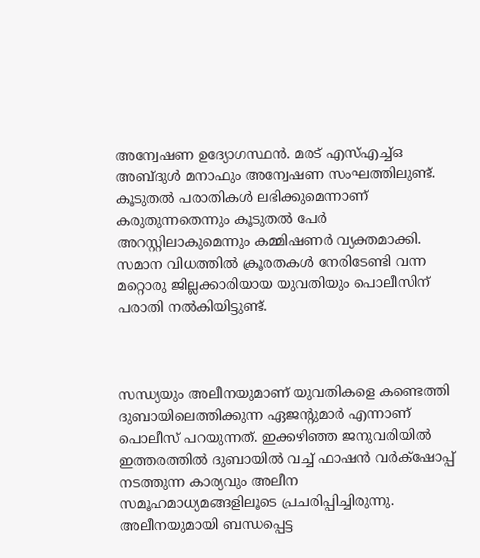അന്വേഷണ ഉദ്യോഗസ്ഥൻ. മരട് എസ്എച്ച്ഒ അബ്ദുൾ മനാഫും അന്വേഷണ സംഘത്തിലുണ്ട്. കൂടുതൽ പരാതികൾ ലഭിക്കുമെന്നാണ് കരുതുന്നതെന്നും കൂടുതൽ പേർ അറസ്റ്റിലാകുമെന്നും കമ്മിഷണർ വ്യക്തമാക്കി. സമാന വിധത്തിൽ ക്രൂരതകൾ നേരിടേണ്ടി വന്ന മറ്റൊരു ജില്ലക്കാരിയായ യുവതിയും പൊലീസിന് പരാതി നൽകിയിട്ടുണ്ട്.



സന്ധ്യയും അലീനയുമാണ് യുവതികളെ കണ്ടെത്തി ദുബായിലെത്തിക്കുന്ന ഏജന്റുമാർ എന്നാണ് പൊലീസ് പറയുന്നത്. ഇക്കഴിഞ്ഞ ജനുവരിയിൽ ഇത്തരത്തിൽ ദുബായിൽ വച്ച് ഫാഷൻ വർക്‌ഷോപ്പ് നടത്തുന്ന കാര്യവും അലീന സമൂഹമാധ്യമങ്ങളിലൂടെ പ്രചരിപ്പിച്ചിരുന്നു. അലീനയുമായി ബന്ധപ്പെട്ട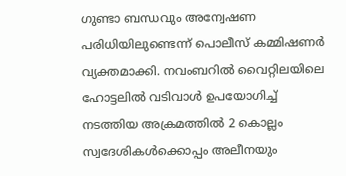ഗുണ്ടാ ബന്ധവും അന്വേഷണ പരിധിയിലുണ്ടെന്ന് പൊലീസ് കമ്മിഷണർ വ്യക്തമാക്കി. നവംബറിൽ വൈറ്റിലയിലെ ഹോട്ടലിൽ വടിവാൾ ഉപയോഗിച്ച് നടത്തിയ അക്രമത്തിൽ 2 കൊല്ലം സ്വദേശികൾക്കൊപ്പം അലീനയും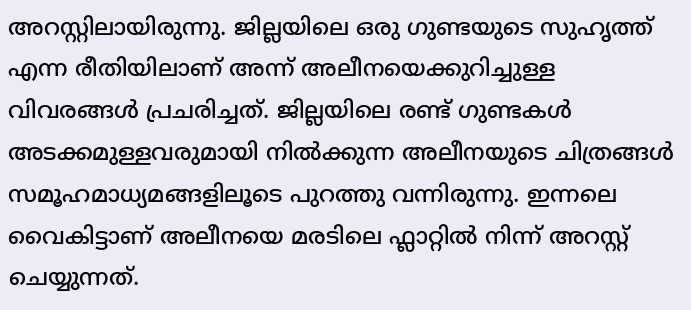അറസ്റ്റിലായിരുന്നു. ജില്ലയിലെ ഒരു ഗുണ്ടയുടെ സുഹൃത്ത് എന്ന രീതിയിലാണ് അന്ന് അലീനയെക്കുറിച്ചുള്ള വിവരങ്ങൾ പ്രചരിച്ചത്. ജില്ലയിലെ രണ്ട് ഗുണ്ടകൾ അടക്കമുള്ളവരുമായി നിൽക്കുന്ന അലീനയുടെ ചിത്രങ്ങൾ സമൂഹമാധ്യമങ്ങളിലൂടെ പുറത്തു വന്നിരുന്നു. ഇന്നലെ വൈകിട്ടാണ് അലീനയെ മരടിലെ ഫ്ലാറ്റിൽ നിന്ന് അറസ്റ്റ് ചെയ്യുന്നത്.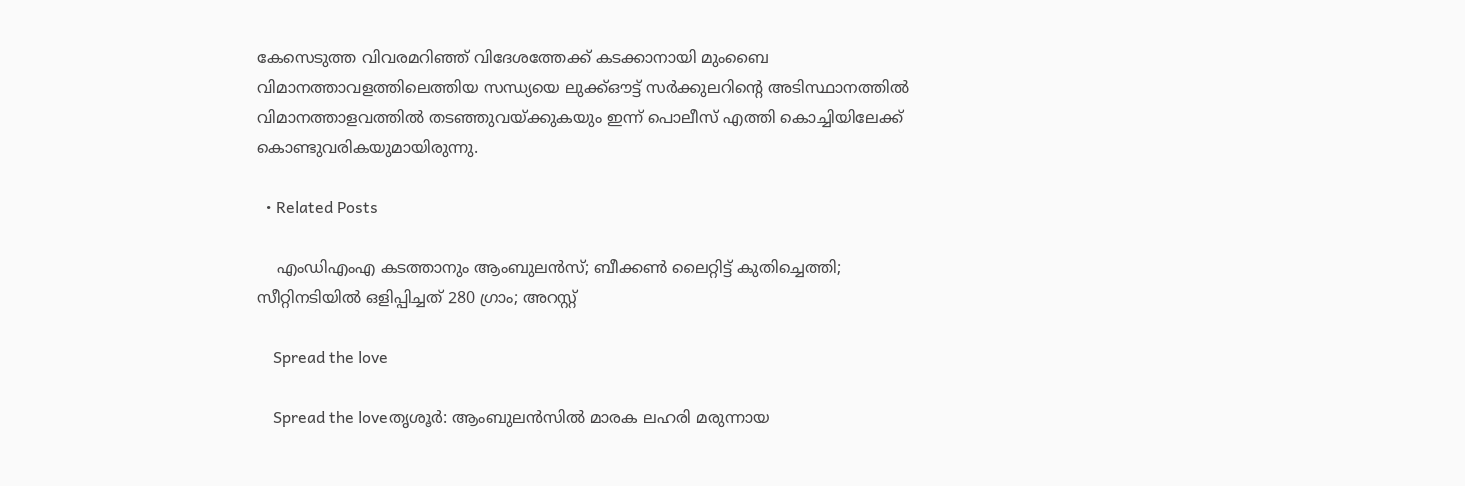കേസെടുത്ത വിവരമറിഞ്ഞ് വിദേശത്തേക്ക് കടക്കാനായി മുംബൈ വിമാനത്താവളത്തിലെത്തിയ സന്ധ്യയെ ലുക്ക്ഔട്ട് സർക്കുലറിന്റെ അടിസ്ഥാനത്തിൽ വിമാനത്താളവത്തിൽ തടഞ്ഞുവയ്ക്കുകയും ഇന്ന് പൊലീസ് എത്തി കൊച്ചിയിലേക്ക് കൊണ്ടുവരികയുമായിരുന്നു.

  • Related Posts

    എംഡിഎംഎ കടത്താനും ആംബുലന്‍സ്; ബീക്കണ്‍ ലൈറ്റിട്ട് കുതിച്ചെത്തി; സീറ്റിനടിയില്‍ ഒളിപ്പിച്ചത് 280 ഗ്രാം; അറസ്റ്റ്

    Spread the love

    Spread the loveതൃശൂര്‍: ആംബുലന്‍സില്‍ മാരക ലഹരി മരുന്നായ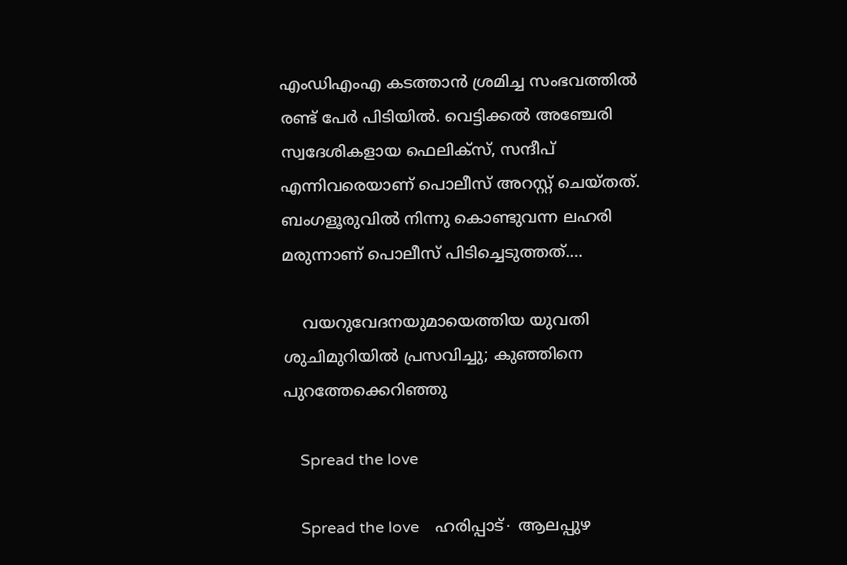എംഡിഎംഎ കടത്താന്‍ ശ്രമിച്ച സംഭവത്തില്‍ രണ്ട് പേര്‍ പിടിയില്‍. വെട്ടിക്കല്‍ അഞ്ചേരി സ്വദേശികളായ ഫെലിക്‌സ്, സന്ദീപ് എന്നിവരെയാണ് പൊലീസ് അറസ്റ്റ് ചെയ്തത്. ബംഗളൂരുവില്‍ നിന്നു കൊണ്ടുവന്ന ലഹരി മരുന്നാണ് പൊലീസ് പിടിച്ചെടുത്തത്.…

    വയറുവേദനയുമായെത്തിയ യുവതി ശുചിമുറിയിൽ പ്രസവിച്ചു; കുഞ്ഞിനെ പുറത്തേക്കെറിഞ്ഞു

    Spread the love

    Spread the love    ഹരിപ്പാട്∙ ആലപ്പുഴ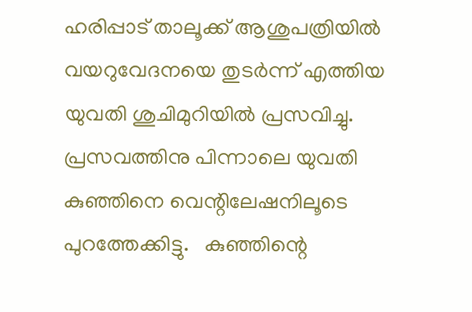ഹരിപ്പാട് താലൂക്ക് ആശുപത്രിയിൽ വയറുവേദനയെ തുടർന്ന് എത്തിയ യുവതി ശുചിമുറിയിൽ പ്രസവിച്ചു. പ്രസവത്തിനു പിന്നാലെ യുവതി കുഞ്ഞിനെ വെന്റിലേഷനിലൂടെ പുറത്തേക്കിട്ടു.   കുഞ്ഞിന്റെ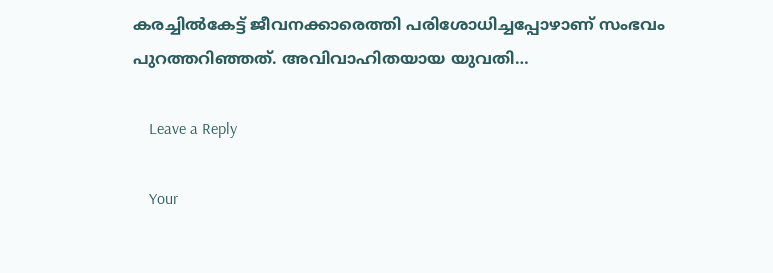കരച്ചിൽകേട്ട് ജീവനക്കാരെത്തി പരിശോധിച്ചപ്പോഴാണ് സംഭവം പുറത്തറിഞ്ഞത്. അവിവാഹിതയായ യുവതി…

    Leave a Reply

    Your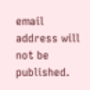email address will not be published.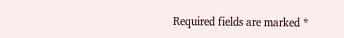Required fields are marked *